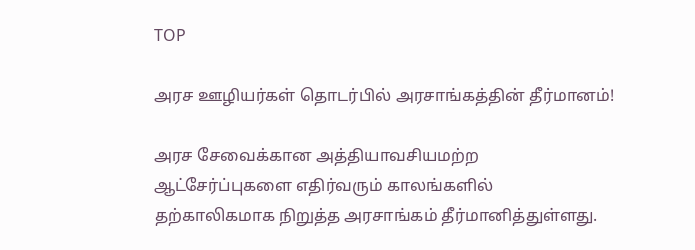TOP

அரச ஊழியர்கள் தொடர்பில் அரசாங்கத்தின் தீர்மானம்!

அரச சேவைக்கான அத்தியாவசியமற்ற ஆட்சேர்ப்புகளை எதிர்வரும் காலங்களில் தற்காலிகமாக நிறுத்த அரசாங்கம் தீர்மானித்துள்ளது.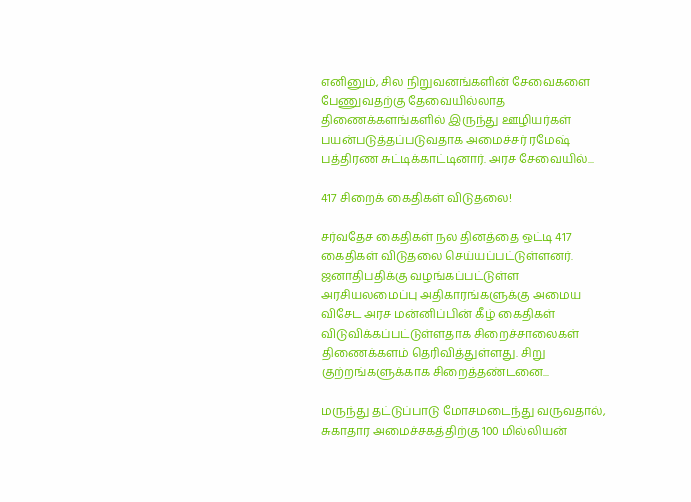எனினும், சில நிறுவனங்களின் சேவைகளை பேணுவதற்கு தேவையில்லாத திணைக்களங்களில் இருந்து ஊழியர்கள் பயன்படுத்தப்படுவதாக அமைச்சர் ரமேஷ் பத்திரண சுட்டிக்காட்டினார். அரச சேவையில்...

417 சிறைக் கைதிகள் விடுதலை!

சர்வதேச கைதிகள் நல தினத்தை ஒட்டி 417 கைதிகள் விடுதலை செய்யப்பட்டுள்ளனர். ஜனாதிபதிக்கு வழங்கப்பட்டுள்ள அரசியலமைப்பு அதிகாரங்களுக்கு அமைய விசேட அரச மன்னிப்பின் கீழ் கைதிகள் விடுவிக்கப்பட்டுள்ளதாக சிறைச்சாலைகள் திணைக்களம் தெரிவித்துள்ளது. சிறு குற்றங்களுக்காக சிறைத்தண்டனை...

மருந்து தட்டுப்பாடு மோசமடைந்து வருவதால், சுகாதார அமைச்சகத்திற்கு 100 மில்லியன்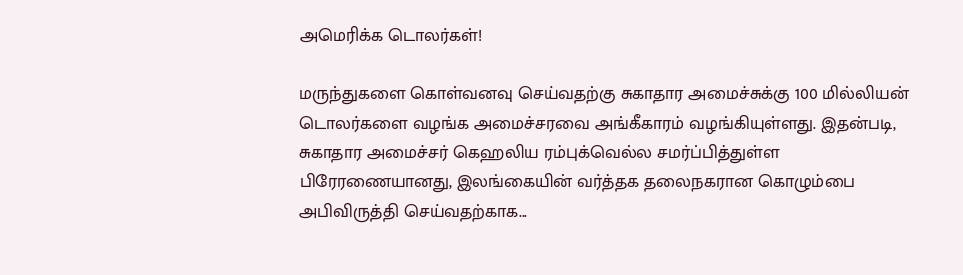அமெரிக்க டொலர்கள்!

மருந்துகளை கொள்வனவு செய்வதற்கு சுகாதார அமைச்சுக்கு 100 மில்லியன் டொலர்களை வழங்க அமைச்சரவை அங்கீகாரம் வழங்கியுள்ளது. இதன்படி, சுகாதார அமைச்சர் கெஹலிய ரம்புக்வெல்ல சமர்ப்பித்துள்ள பிரேரணையானது, இலங்கையின் வர்த்தக தலைநகரான கொழும்பை அபிவிருத்தி செய்வதற்காக...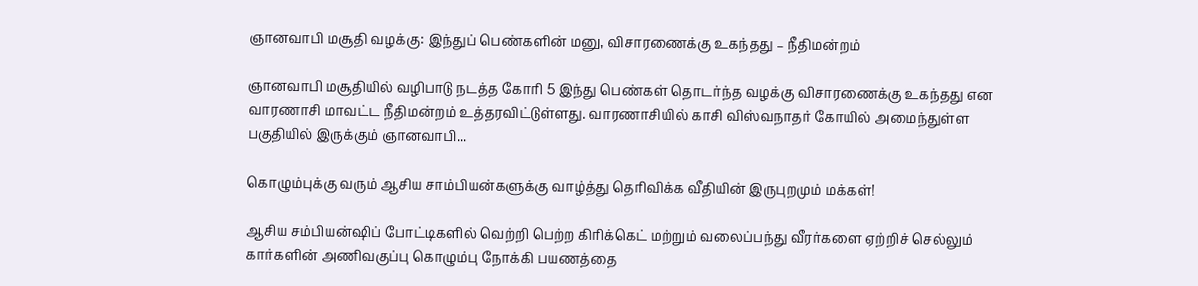ஞானவாபி மசூதி வழக்கு: இந்துப் பெண்களின் மனு, விசாரணைக்கு உகந்தது – நீதிமன்றம்

ஞானவாபி மசூதியில் வழிபாடு நடத்த கோரி 5 இந்து பெண்கள் தொடர்ந்த வழக்கு விசாரணைக்கு உகந்தது என வாரணாசி மாவட்ட நீதிமன்றம் உத்தரவிட்டுள்ளது. வாரணாசியில் காசி விஸ்வநாதர் கோயில் அமைந்துள்ள பகுதியில் இருக்கும் ஞானவாபி...

கொழும்புக்கு வரும் ஆசிய சாம்பியன்களுக்கு வாழ்த்து தெரிவிக்க வீதியின் இருபுறமும் மக்கள்!

ஆசிய சம்பியன்ஷிப் போட்டிகளில் வெற்றி பெற்ற கிரிக்கெட் மற்றும் வலைப்பந்து வீரர்களை ஏற்றிச் செல்லும் கார்களின் அணிவகுப்பு கொழும்பு நோக்கி பயணத்தை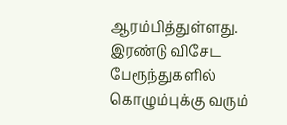ஆரம்பித்துள்ளது. இரண்டு விசேட பேரூந்துகளில் கொழும்புக்கு வரும்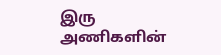இரு அணிகளின்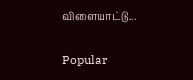விளையாட்டு...

Popular